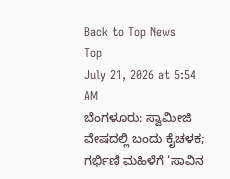Back to Top News
Top
July 21, 2026 at 5:54 AM
ಬೆಂಗಳೂರು: ಸ್ವಾಮೀಜಿ ವೇಷದಲ್ಲಿ ಬಂದು ಕೈಚಳಕ; ಗರ್ಭಿಣಿ ಮಹಿಳೆಗೆ ‘ಸಾವಿನ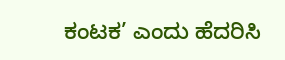ಕಂಟಕ’ ಎಂದು ಹೆದರಿಸಿ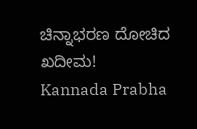ಚಿನ್ನಾಭರಣ ದೋಚಿದ ಖದೀಮ!
Kannada Prabha